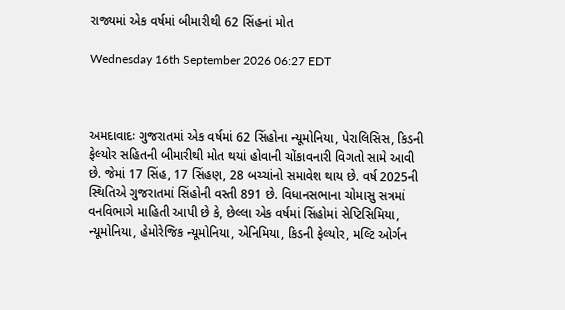રાજ્યમાં એક વર્ષમાં બીમારીથી 62 સિંહનાં મોત

Wednesday 16th September 2026 06:27 EDT



અમદાવાદઃ ગુજરાતમાં એક વર્ષમાં 62 સિંહોના ન્યૂમોનિયા, પેરાલિસિસ, કિડની ફેલ્યોર સહિતની બીમારીથી મોત થયાં હોવાની ચોંકાવનારી વિગતો સામે આવી છે. જેમાં 17 સિંહ, 17 સિંહણ, 28 બચ્ચાંનો સમાવેશ થાય છે. વર્ષ 2025ની સ્થિતિએ ગુજરાતમાં સિંહોની વસ્તી 891 છે. વિધાનસભાના ચોમાસુ સત્રમાં વનવિભાગે માહિતી આપી છે કે, છેલ્લા એક વર્ષમાં સિંહોમાં સેપ્ટિસિમિયા, ન્યૂમોનિયા, હેમોરેજિક ન્યૂમોનિયા, એનિમિયા, કિડની ફેલ્યોર, મલ્ટિ ઓર્ગન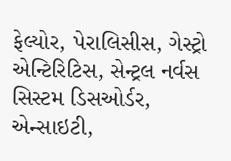ફેલ્યોર, પેરાલિસીસ, ગેસ્ટ્રો એન્ટિરિટિસ, સેન્ટ્રલ નર્વસ સિસ્ટમ ડિસઓર્ડર, એન્સાઇટી,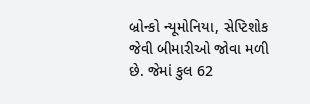બ્રોન્કો ન્યૂમોનિયા, સેપ્ટિશોક જેવી બીમારીઓ જોવા મળી છે. જેમાં કુલ 62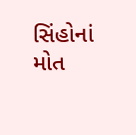સિંહોનાં મોત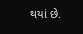થયાં છે.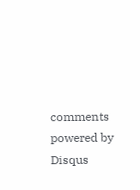comments powered by Disqus